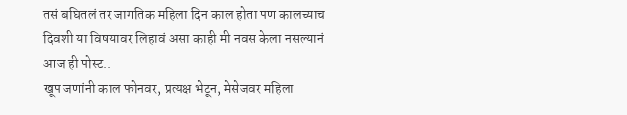तसं बघितलं तर जागतिक महिला दिन काल होता पण कालच्याच दिवशी या विषयावर लिहावं असा काही मी नवस केला नसल्यानं आज ही पोस्ट..
खूप जणांनी काल फोनवर, प्रत्यक्ष भेटून, मेसेजवर महिला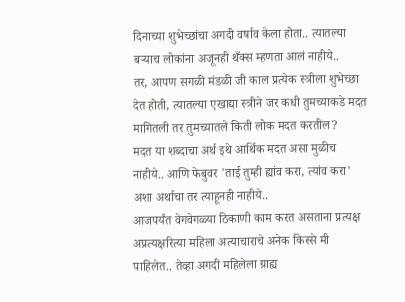दिनाच्या शुभेच्छांचा अगदी वर्षाव केला होता.. त्यातल्या बऱ्याच लोकांना अजूनही थँक्स म्हणता आलं नाहीये..
तर, आपण सगळी मंडळी जी काल प्रत्येक स्त्रीला शुभेच्छा देत होती, त्यातल्या एखाद्या स्त्रीने जर कधी तुमच्याकडे मदत मागितली तर तुमच्यातले किती लोक मदत करतील?
मदत या शब्दाचा अर्थ इथे आर्थिक मदत असा मुळीच नाहीये.. आणि फेबुवर 'ताई तुम्ही ह्यांव करा, त्यांव करा' अशा अर्थाचा तर त्याहूनही नाहीये..
आजपर्यंत वेगवेगळ्या ठिकाणी काम करत असताना प्रत्यक्ष अप्रत्यक्षरित्या महिला अत्याचाराचे अनेक किस्से मी पाहिलेत.. तेव्हा अगदी महिलेला ग्राह्य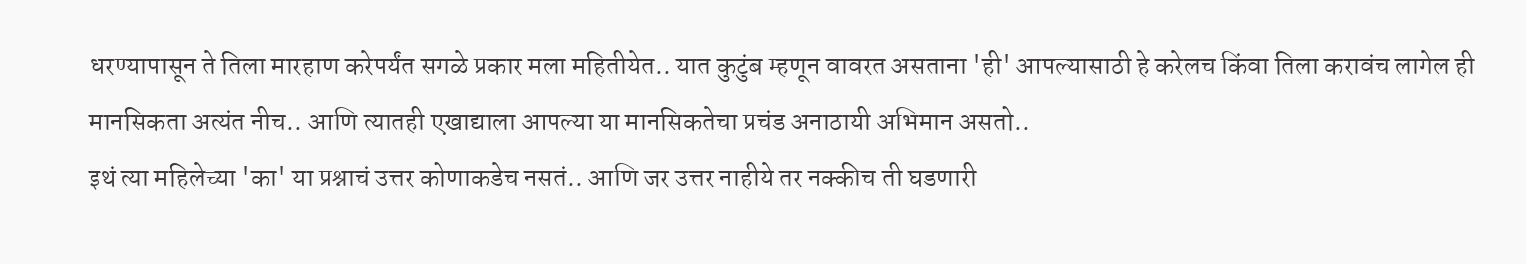धरण्यापासून ते तिला मारहाण करेपर्यंत सगळे प्रकार मला महितीयेत.. यात कुटुंब म्हणून वावरत असताना 'ही' आपल्यासाठी हे करेलच किंवा तिला करावंच लागेल ही मानसिकता अत्यंत नीच.. आणि त्यातही एखाद्याला आपल्या या मानसिकतेचा प्रचंड अनाठायी अभिमान असतो..
इथं त्या महिलेच्या 'का' या प्रश्नाचं उत्तर कोणाकडेच नसतं.. आणि जर उत्तर नाहीये तर नक्कीच ती घडणारी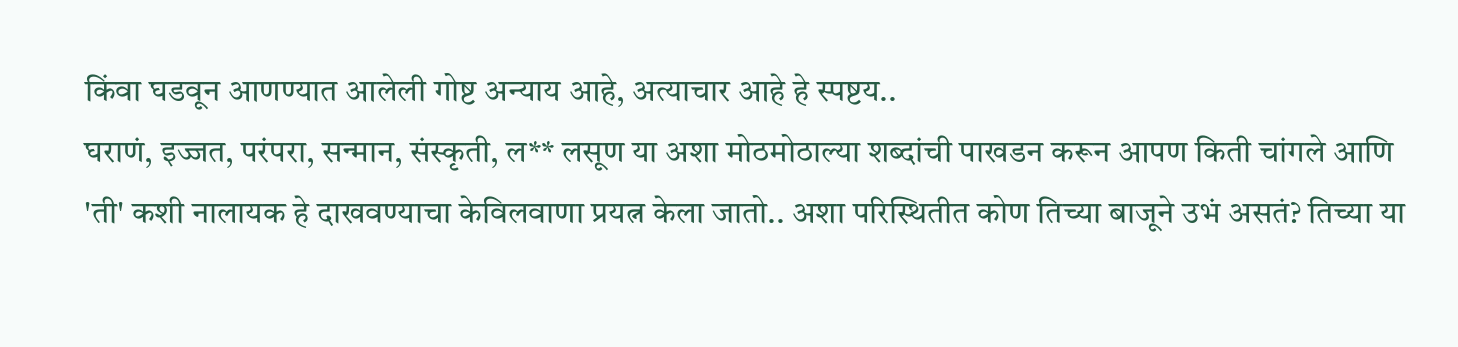किंवा घडवून आणण्यात आलेली गोष्ट अन्याय आहे, अत्याचार आहे हे स्पष्टय..
घराणं, इज्जत, परंपरा, सन्मान, संस्कृती, ल** लसूण या अशा मोठमोठाल्या शब्दांची पाखडन करून आपण किती चांगले आणि 'ती' कशी नालायक हे दाखवण्याचा केविलवाणा प्रयत्न केला जातो.. अशा परिस्थितीत कोण तिच्या बाजूने उभं असतं? तिच्या या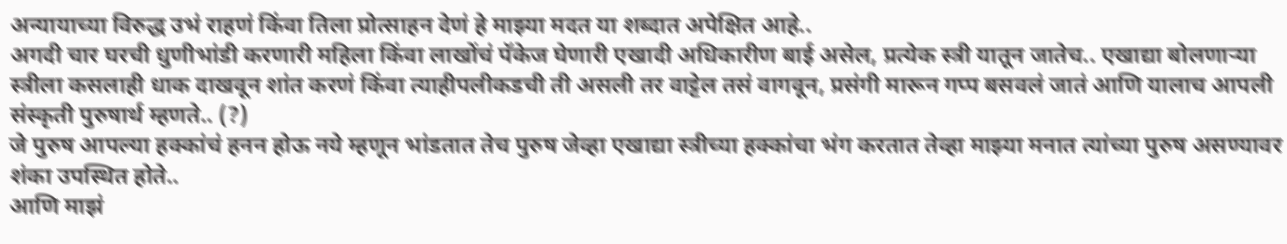अन्यायाच्या विरुद्ध उभं राहणं किंवा तिला प्रोत्साहन देणं हे माझ्या मदत या शब्दात अपेक्षित आहे..
अगदी चार घरची धुणीभांडी करणारी महिला किंवा लाखोंचं पॅकेज घेणारी एखादी अधिकारीण बाई असेल, प्रत्येक स्त्री यातून जातेच.. एखाद्या बोलणाऱ्या स्त्रीला कसलाही धाक दाखवून शांत करणं किंवा त्याहीपलीकडची ती असली तर वाट्टेल तसं वागवून, प्रसंगी मारून गप्प बसवलं जातं आणि यालाच आपली संस्कृती पुरुषार्थ म्हणते.. (?)
जे पुरुष आपल्या हक्कांचं हनन होऊ नये म्हणून भांडतात तेच पुरुष जेव्हा एखाद्या स्त्रीच्या हक्कांचा भंग करतात तेव्हा माझ्या मनात त्यांच्या पुरुष असण्यावर शंका उपस्थित होते..
आणि माझं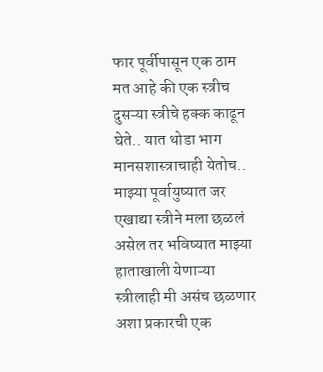फार पूर्वीपासून एक ठाम मत आहे की एक स्त्रीच दुसऱ्या स्त्रीचे हक्क काढून घेते.. यात थोडा भाग मानसशास्त्राचाही येतोच.. माझ्या पूर्वायुष्यात जर एखाद्या स्त्रीने मला छळलं असेल तर भविष्यात माझ्या हाताखाली येणाऱ्या स्त्रीलाही मी असंच छळणार अशा प्रकारची एक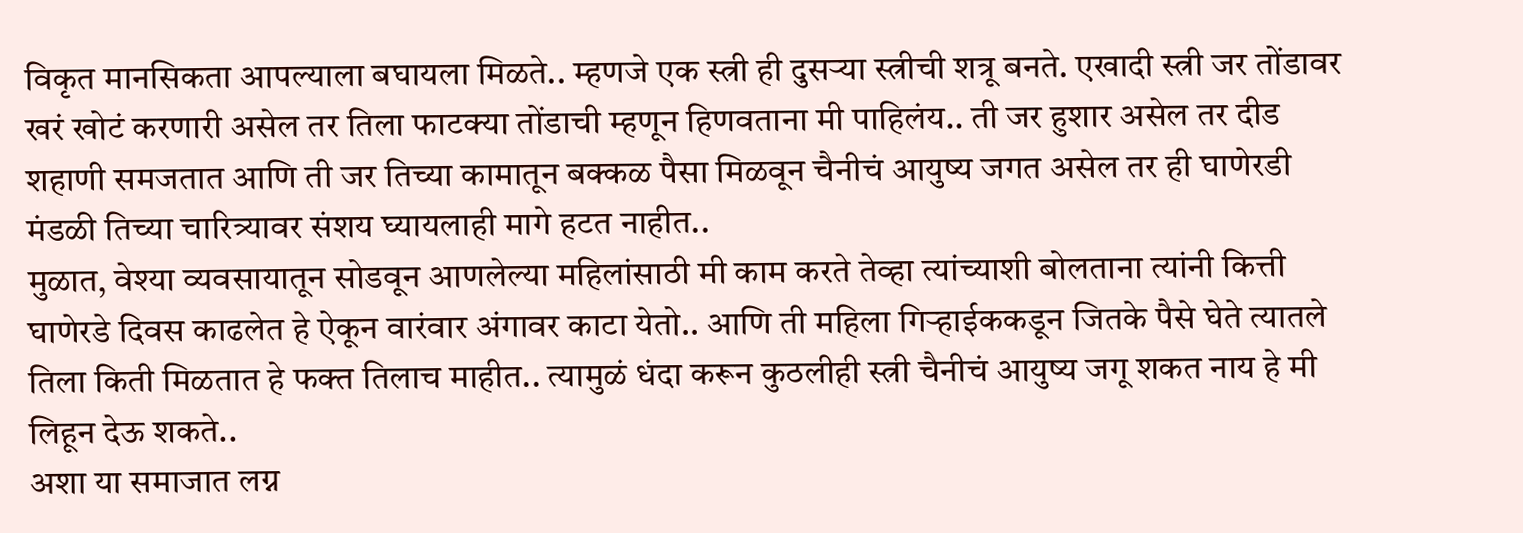विकृत मानसिकता आपल्याला बघायला मिळते.. म्हणजे एक स्त्री ही दुसऱ्या स्त्रीची शत्रू बनते. एखादी स्त्री जर तोंडावर खरं खोटं करणारी असेल तर तिला फाटक्या तोंडाची म्हणून हिणवताना मी पाहिलंय.. ती जर हुशार असेल तर दीड शहाणी समजतात आणि ती जर तिच्या कामातून बक्कळ पैसा मिळवून चैनीचं आयुष्य जगत असेल तर ही घाणेरडी मंडळी तिच्या चारित्र्यावर संशय घ्यायलाही मागे हटत नाहीत..
मुळात, वेश्या व्यवसायातून सोडवून आणलेल्या महिलांसाठी मी काम करते तेव्हा त्यांच्याशी बोलताना त्यांनी कित्ती घाणेरडे दिवस काढलेत हे ऐकून वारंवार अंगावर काटा येतो.. आणि ती महिला गिऱ्हाईककडून जितके पैसे घेते त्यातले तिला किती मिळतात हे फक्त तिलाच माहीत.. त्यामुळं धंदा करून कुठलीही स्त्री चैनीचं आयुष्य जगू शकत नाय हे मी लिहून देऊ शकते..
अशा या समाजात लग्न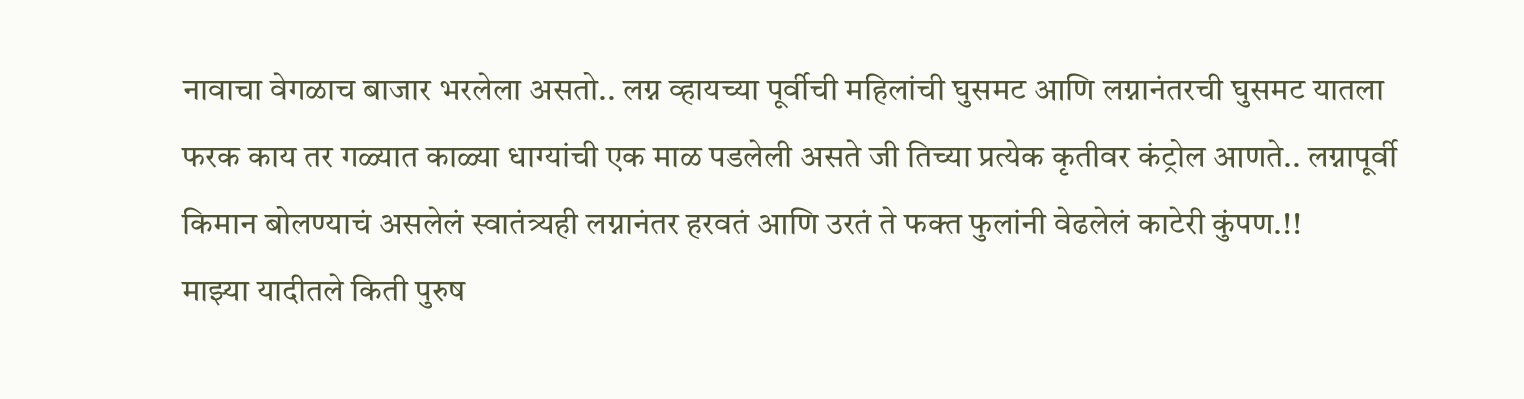नावाचा वेगळाच बाजार भरलेला असतो.. लग्न व्हायच्या पूर्वीची महिलांची घुसमट आणि लग्नानंतरची घुसमट यातला फरक काय तर गळ्यात काळ्या धाग्यांची एक माळ पडलेली असते जी तिच्या प्रत्येक कृतीवर कंट्रोल आणते.. लग्नापूर्वी किमान बोलण्याचं असलेलं स्वातंत्र्यही लग्नानंतर हरवतं आणि उरतं ते फक्त फुलांनी वेढलेलं काटेरी कुंपण.!!
माझ्या यादीतले किती पुरुष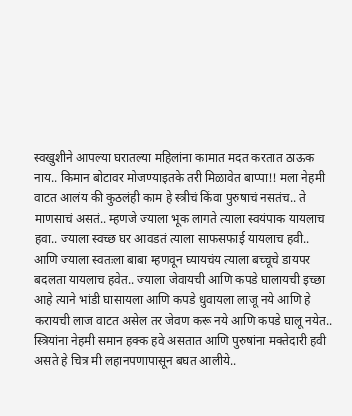स्वखुशीने आपल्या घरातल्या महिलांना कामात मदत करतात ठाऊक नाय.. किमान बोटावर मोजण्याइतके तरी मिळावेत बाप्पा!! मला नेहमी वाटत आलंय की कुठलंही काम हे स्त्रीचं किंवा पुरुषाचं नसतंच.. ते माणसाचं असतं.. म्हणजे ज्याला भूक लागते त्याला स्वयंपाक यायलाच हवा.. ज्याला स्वच्छ घर आवडतं त्याला साफसफाई यायलाच हवी.. आणि ज्याला स्वतःला बाबा म्हणवून घ्यायचंय त्याला बच्चूचे डायपर बदलता यायलाच हवेत.. ज्याला जेवायची आणि कपडे घालायची इच्छा आहे त्याने भांडी घासायला आणि कपडे धुवायला लाजू नये आणि हे करायची लाज वाटत असेल तर जेवण करू नये आणि कपडे घालू नयेत..
स्त्रियांना नेहमी समान हक्क हवे असतात आणि पुरुषांना मक्तेदारी हवी असते हे चित्र मी लहानपणापासून बघत आलीये..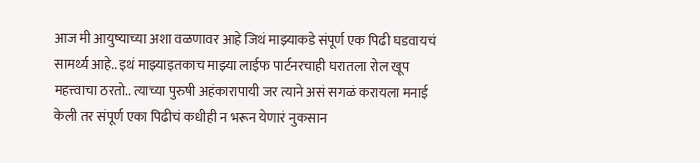आज मी आयुष्याच्या अशा वळणावर आहे जिथं माझ्याकडे संपूर्ण एक पिढी घडवायचं सामर्थ्य आहे.. इथं माझ्याइतकाच माझ्या लाईफ पार्टनरचाही घरातला रोल खूप महत्त्वाचा ठरतो.. त्याच्या पुरुषी अहंकारापायी जर त्याने असं सगळं करायला मनाई केली तर संपूर्ण एका पिढीचं कधीही न भरून येणारं नुकसान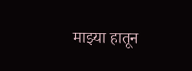माझ्या हातून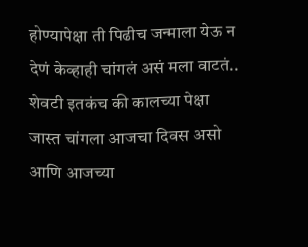होण्यापेक्षा ती पिढीच जन्माला येऊ न देणं केव्हाही चांगलं असं मला वाटतं..
शेवटी इतकंच की कालच्या पेक्षा जास्त चांगला आजचा दिवस असो आणि आजच्या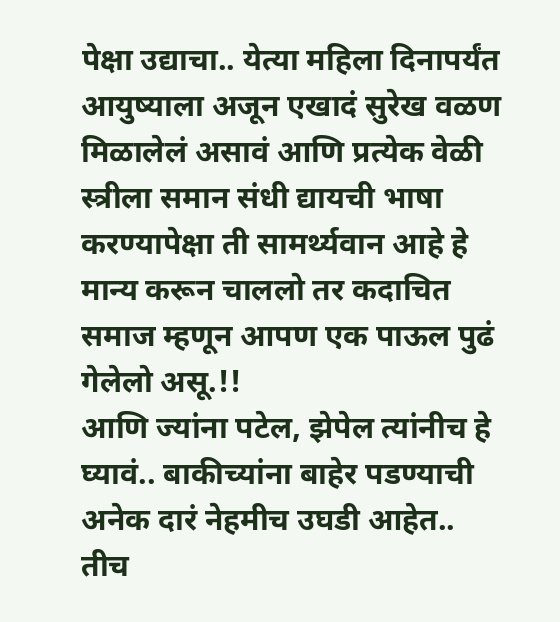पेक्षा उद्याचा.. येत्या महिला दिनापर्यंत आयुष्याला अजून एखादं सुरेख वळण मिळालेलं असावं आणि प्रत्येक वेळी स्त्रीला समान संधी द्यायची भाषा करण्यापेक्षा ती सामर्थ्यवान आहे हे मान्य करून चाललो तर कदाचित समाज म्हणून आपण एक पाऊल पुढं गेलेलो असू.!!
आणि ज्यांना पटेल, झेपेल त्यांनीच हे घ्यावं.. बाकीच्यांना बाहेर पडण्याची अनेक दारं नेहमीच उघडी आहेत..
तीच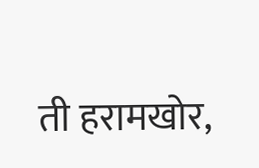ती हरामखोर,